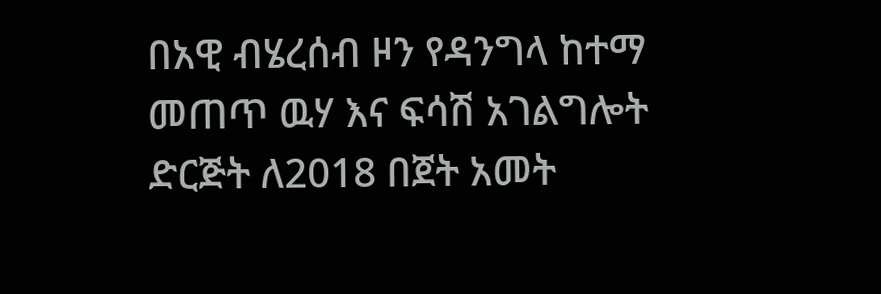በአዊ ብሄረሰብ ዞን የዳንግላ ከተማ መጠጥ ዉሃ እና ፍሳሽ አገልግሎት ድርጅት ለ2018 በጀት አመት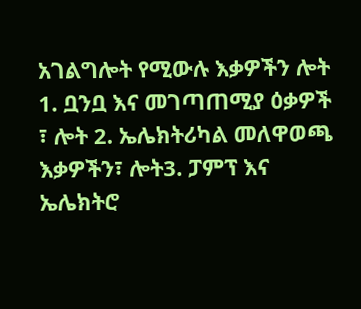አገልግሎት የሚውሉ እቃዎችን ሎት 1. ቧንቧ እና መገጣጠሚያ ዕቃዎች ፣ ሎት 2. ኤሌክትሪካል መለዋወጫ እቃዎችን፣ ሎት3. ፓምፕ እና ኤሌክትሮ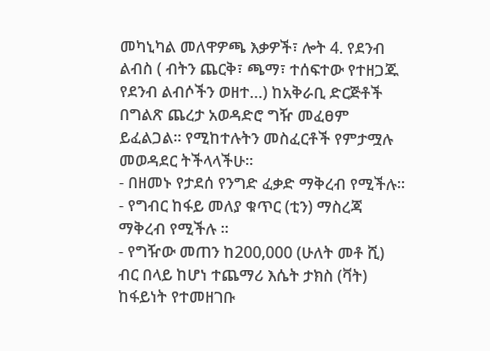መካኒካል መለዋዎጫ እቃዎች፣ ሎት 4. የደንብ ልብስ ( ብትን ጨርቅ፣ ጫማ፣ ተሰፍተው የተዘጋጁ የደንብ ልብሶችን ወዘተ…) ከአቅራቢ ድርጅቶች በግልጽ ጨረታ አወዳድሮ ግዥ መፈፀም ይፈልጋል፡፡ የሚከተሉትን መስፈርቶች የምታሟሉ መወዳደር ትችላላችሁ፡፡
- በዘመኑ የታደሰ የንግድ ፈቃድ ማቅረብ የሚችሉ፡፡
- የግብር ከፋይ መለያ ቁጥር (ቲን) ማስረጃ ማቅረብ የሚችሉ ፡፡
- የግዥው መጠን ከ200,000 (ሁለት መቶ ሺ) ብር በላይ ከሆነ ተጨማሪ እሴት ታክስ (ቫት) ከፋይነት የተመዘገቡ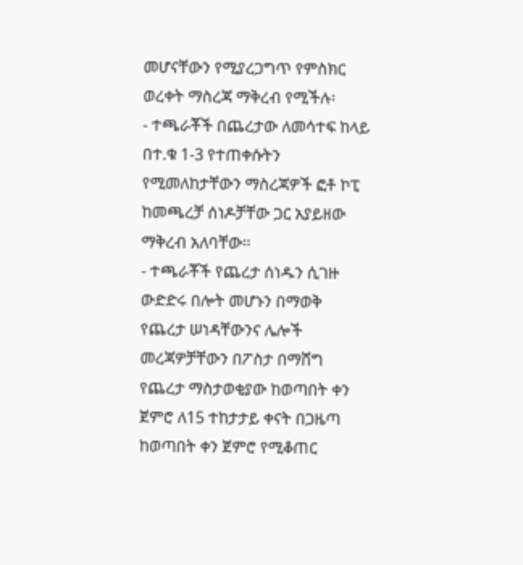መሆናቸውን የሚያረጋግጥ የምስክር ወረቀት ማስረጃ ማቅረብ የሚችሉ፡
- ተጫራቾች በጨረታው ለመሳተፍ ከላይ በተ.ቁ 1-3 የተጠቀሱትን የሚመለከታቸውን ማስረጃዎች ፎቶ ኮፒ ከመጫረቻ ሰነዶቻቸው ጋር አያይዘው ማቅረብ አለባቸው፡፡
- ተጫራቾች የጨረታ ሰነዱን ሲገዙ ውድድሩ በሎት መሆኑን በማወቅ የጨረታ ሠነዳቸውንና ሌሎች መረጃዎቻቸውን በፖስታ በማሸግ የጨረታ ማስታወቂያው ከወጣበት ቀን ጀምሮ ለ15 ተከታታይ ቀናት በጋዜጣ ከወጣበት ቀን ጀምሮ የሚቆጠር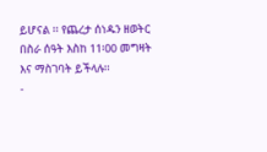ይሆናል ፡፡ የጨረታ ሰነዱን ዘወትር በስራ ሰዓት እስከ 11፡00 መግዛት እና ማስገባት ይችላሉ፡፡
-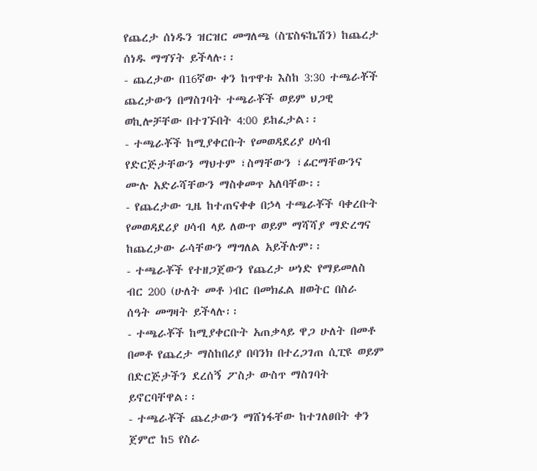የጨረታ ሰነዱን ዝርዝር መግለጫ (ስፔስፍኬሽን) ከጨረታ ሰነዱ ማግኘት ይችላሉ፡፡
- ጨረታው በ16ኛው ቀን ከጥዋቱ እስከ 3:30 ተጫራቾች ጨረታውን በማስገባት ተጫራቾች ወይም ህጋዊ ወኪሎቻቸው በተገኙበት 4:00 ይከፈታል፡፡
- ተጫራቾች ከሚያቀርቡት የመወዳደሪያ ሀሳብ የድርጅታቸውን ማህተም ፣ስማቸውን ፣ፊርማቸውንና ሙሉ አድራሻቸውን ማስቀመጥ አለባቸው፡፡
- የጨረታው ጊዜ ከተጠናቀቀ በኃላ ተጫራቾች ባቀረቡት የመወዳደሪያ ሀሳብ ላይ ለውጥ ወይም ማሻሻያ ማድረግና ከጨረታው ራሳቸውን ማግለል አይችሉም፡፡
- ተጫራቾች የተዘጋጀውን የጨረታ ሠነድ የማይመለስ ብር 200 (ሁለት መቶ )ብር በመክፈል ዘወትር በስራ ሰዓት መግዛት ይችላሉ፡፡
- ተጫራቾች ከሚያቀርቡት አጠቃላይ ዋጋ ሁለት በመቶ በመቶ የጨረታ ማስከበሪያ በባንክ በተረጋገጠ ሲፒዩ ወይም በድርጅታችን ደረሰኝ ፖስታ ውስጥ ማስገባት ይኖርባቸዋል፡፡
- ተጫራቾች ጨረታውን ማሸነፋቸው ከተገለፀበት ቀን ጀምሮ ከ5 የስራ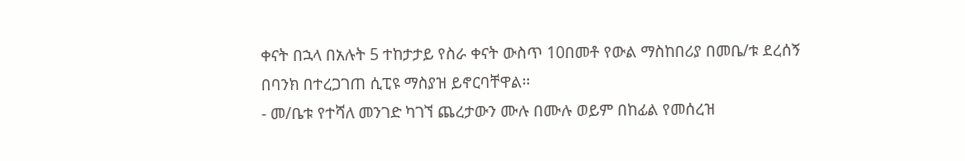ቀናት በኋላ በአሉት 5 ተከታታይ የስራ ቀናት ውስጥ 10በመቶ የውል ማስከበሪያ በመቤ/ቱ ደረሰኝ በባንክ በተረጋገጠ ሲፒዩ ማስያዝ ይኖርባቸዋል፡፡
- መ/ቤቱ የተሻለ መንገድ ካገኘ ጨረታውን ሙሉ በሙሉ ወይም በከፊል የመሰረዝ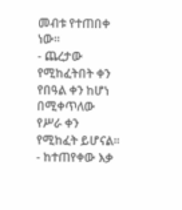መብቱ የተጠበቀ ነው፡፡
- ጨረታው የሚከፈትበት ቀን የበዓል ቀን ከሆነ በሚቀጥለው የሥራ ቀን የሚከፈት ይሆናል፡፡
- ከተጠየቀው እቃ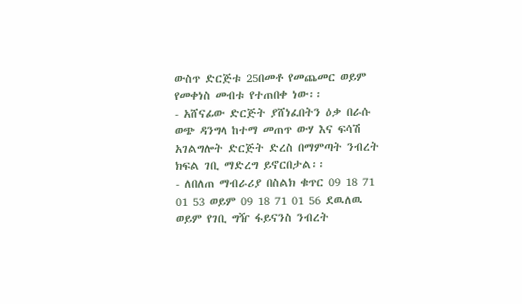ውስጥ ድርጅቱ 25በመቶ የመጨመር ወይም የመቀነስ መብቱ የተጠበቀ ነው፡፡
- አሸናፊው ድርጅት ያሸነፈበትን ዕቃ በራሱ ወጭ ዳንግላ ከተማ መጠጥ ውሃ እና ፍሳሽ አገልግሎት ድርጅት ድረስ በማምጣት ንብረት ክፍል ገቢ ማድረግ ይኖርበታል፡፡
- ለበለጠ ማብራሪያ በስልክ ቁጥር 09 18 71 01 53 ወይም 09 18 71 01 56 ደዉለዉ ወይም የገቢ ግዥ ፋይናንስ ንብረት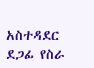አስተዳደር ደጋፊ የስራ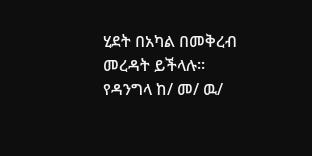ሂደት በአካል በመቅረብ መረዳት ይችላሉ፡፡
የዳንግላ ከ/ መ/ ዉ/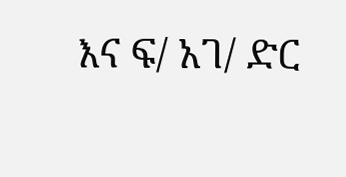እና ፍ/ አገ/ ድር